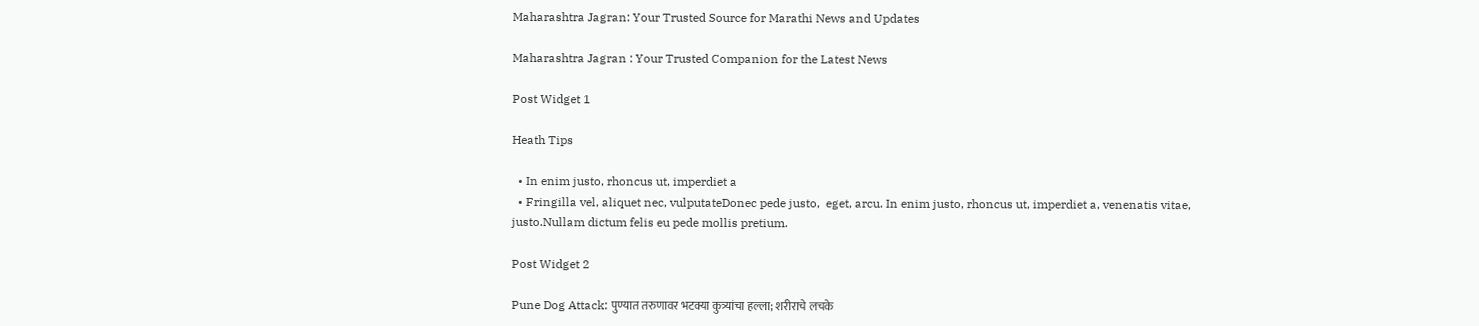Maharashtra Jagran: Your Trusted Source for Marathi News and Updates

Maharashtra Jagran : Your Trusted Companion for the Latest News

Post Widget 1

Heath Tips

  • In enim justo, rhoncus ut, imperdiet a
  • Fringilla vel, aliquet nec, vulputateDonec pede justo,  eget, arcu. In enim justo, rhoncus ut, imperdiet a, venenatis vitae, justo.Nullam dictum felis eu pede mollis pretium.

Post Widget 2

Pune Dog Attack: पुण्यात तरुणावर भटक्या कुत्र्यांचा हल्ला; शरीराचे लचके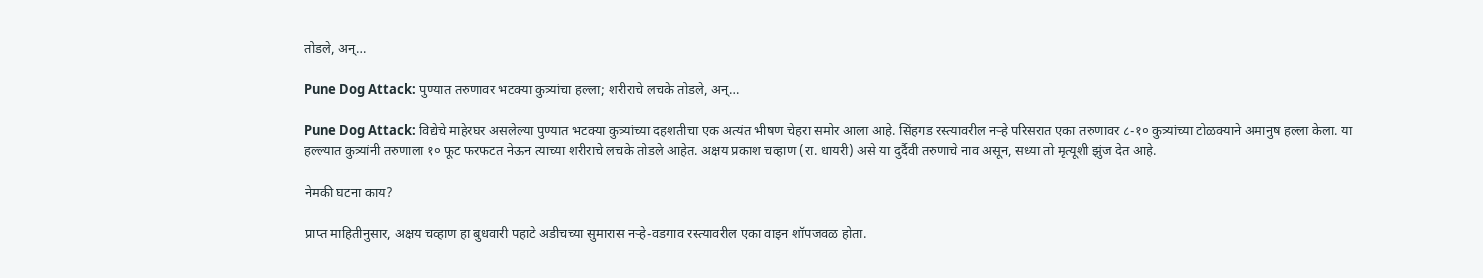तोडले, अन्…

Pune Dog Attack: पुण्यात तरुणावर भटक्या कुत्र्यांचा हल्ला; शरीराचे लचके तोडले, अन्…

Pune Dog Attack: विद्येचे माहेरघर असलेल्या पुण्यात भटक्या कुत्र्यांच्या दहशतीचा एक अत्यंत भीषण चेहरा समोर आला आहे. सिंहगड रस्त्यावरील नऱ्हे परिसरात एका तरुणावर ८-१० कुत्र्यांच्या टोळक्याने अमानुष हल्ला केला. या हल्ल्यात कुत्र्यांनी तरुणाला १० फूट फरफटत नेऊन त्याच्या शरीराचे लचके तोडले आहेत. अक्षय प्रकाश चव्हाण (रा. धायरी) असे या दुर्दैवी तरुणाचे नाव असून, सध्या तो मृत्यूशी झुंज देत आहे.

नेमकी घटना काय?

प्राप्त माहितीनुसार, अक्षय चव्हाण हा बुधवारी पहाटे अडीचच्या सुमारास नऱ्हे-वडगाव रस्त्यावरील एका वाइन शॉपजवळ होता.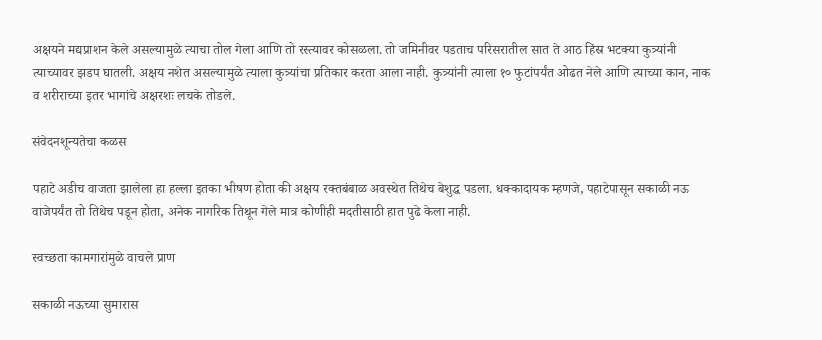अक्षयने मद्यप्राशन केले असल्यामुळे त्याचा तोल गेला आणि तो रस्त्यावर कोसळला. तो जमिनीवर पडताच परिसरातील सात ते आठ हिंस्र भटक्या कुत्र्यांनी त्याच्यावर झडप घातली. अक्षय नशेत असल्यामुळे त्याला कुत्र्यांचा प्रतिकार करता आला नाही. कुत्र्यांनी त्याला १० फुटांपर्यंत ओढत नेले आणि त्याच्या कान, नाक व शरीराच्या इतर भागांचे अक्षरशः लचके तोडले.

संवेदनशून्यतेचा कळस

पहाटे अडीच वाजता झालेला हा हल्ला इतका भीषण होता की अक्षय रक्तबंबाळ अवस्थेत तिथेच बेशुद्ध पडला. धक्कादायक म्हणजे, पहाटेपासून सकाळी नऊ वाजेपर्यंत तो तिथेच पडून होता, अनेक नागरिक तिथून गेले मात्र कोणीही मदतीसाठी हात पुढे केला नाही.

स्वच्छता कामगारांमुळे वाचले प्राण

सकाळी नऊच्या सुमारास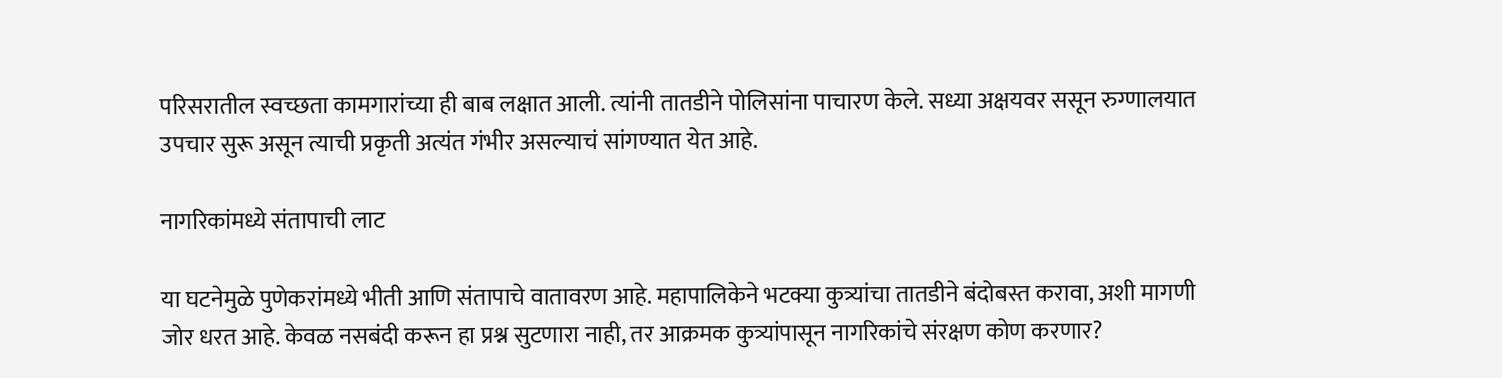परिसरातील स्वच्छता कामगारांच्या ही बाब लक्षात आली. त्यांनी तातडीने पोलिसांना पाचारण केले. सध्या अक्षयवर ससून रुग्णालयात उपचार सुरू असून त्याची प्रकृती अत्यंत गंभीर असल्याचं सांगण्यात येत आहे.

नागरिकांमध्ये संतापाची लाट

या घटनेमुळे पुणेकरांमध्ये भीती आणि संतापाचे वातावरण आहे. महापालिकेने भटक्या कुत्र्यांचा तातडीने बंदोबस्त करावा, अशी मागणी जोर धरत आहे. केवळ नसबंदी करून हा प्रश्न सुटणारा नाही, तर आक्रमक कुत्र्यांपासून नागरिकांचे संरक्षण कोण करणार?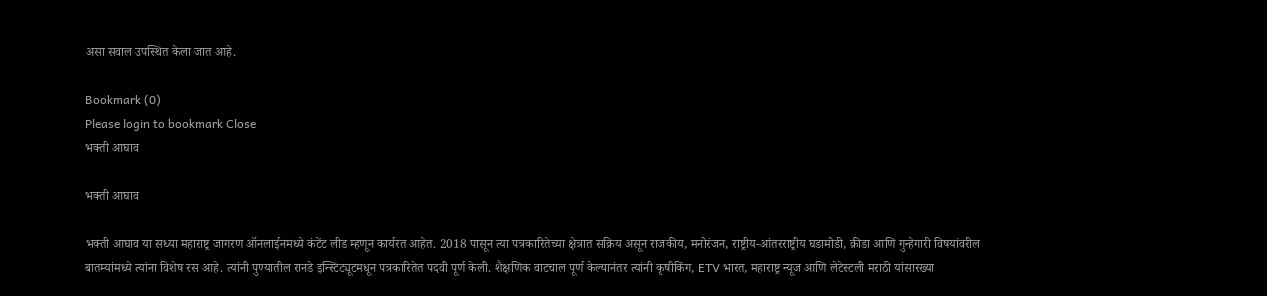असा सवाल उपस्थित केला जात आहे.

Bookmark (0)
Please login to bookmark Close
भक्ती आघाव

भक्ती आघाव

भक्ती आघाव या सध्या महाराष्ट्र जागरण ऑनलाईनमध्ये कंटेंट लीड म्हणून कार्यरत आहेत. 2018 पासून त्या पत्रकारितेच्या क्षेत्रात सक्रिय असून राजकीय, मनोरंजन, राष्ट्रीय-आंतरराष्ट्रीय घडामोडी, क्रीडा आणि गुन्हेगारी विषयांवरील बातम्यांमध्ये त्यांना विशेष रस आहे. त्यांनी पुण्यातील रानडे इन्स्टिट्यूटमधून पत्रकारितेत पदवी पूर्ण केली. शैक्षणिक वाटचाल पूर्ण केल्यानंतर त्यांनी कृषीकिंग, ETV भारत, महाराष्ट्र न्यूज आणि लेटेस्टली मराठी यांसारख्या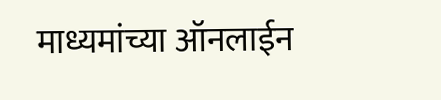माध्यमांच्या ऑनलाईन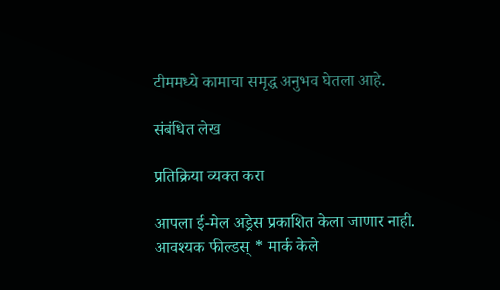टीममध्ये कामाचा समृद्ध अनुभव घेतला आहे.

संबंधित लेख

प्रतिक्रिया व्यक्त करा

आपला ई-मेल अड्रेस प्रकाशित केला जाणार नाही. आवश्यक फील्डस् * मार्क केले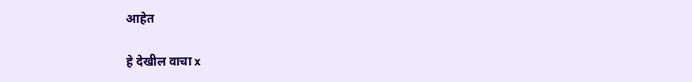आहेत

हे देखील वाचा x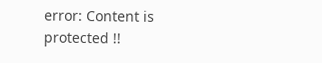error: Content is protected !!